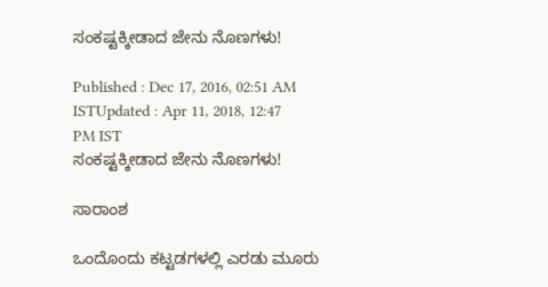ಸಂಕಷ್ಟಕ್ಕೀಡಾದ ಜೇನು ನೊಣಗಳು!

Published : Dec 17, 2016, 02:51 AM ISTUpdated : Apr 11, 2018, 12:47 PM IST
ಸಂಕಷ್ಟಕ್ಕೀಡಾದ ಜೇನು ನೊಣಗಳು!

ಸಾರಾಂಶ

ಒಂದೊಂದು ಕಟ್ಟಡಗಳಲ್ಲಿ ಎರಡು ಮೂರು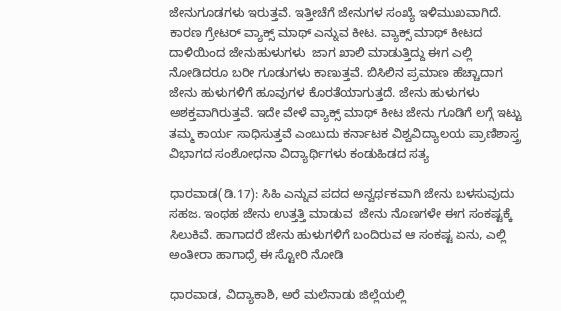ಜೇನುಗೂಡಗಳು ಇರುತ್ತವೆ. ಇತ್ತೀಚೆಗೆ ಜೇನುಗಳ ಸಂಖ್ಯೆ ಇಳಿಮುಖವಾಗಿದೆ. ಕಾರಣ ಗ್ರೇಟರ್ ವ್ಯಾಕ್ಸ್ ಮಾಥ್ ಎನ್ನುವ ಕೀಟ. ವ್ಯಾಕ್ಸ್ ಮಾಥ್ ಕೀಟದ ದಾಳಿಯಿಂದ ಜೇನುಹುಳುಗಳು  ಜಾಗ ಖಾಲಿ ಮಾಡುತ್ತಿದ್ದು ಈಗ ಎಲ್ಲಿ ನೋಡಿದರೂ ಬರೀ ಗೂಡುಗಳು ಕಾಣುತ್ತವೆ. ಬಿಸಿಲಿನ ಪ್ರಮಾಣ ಹೆಚ್ಚಾದಾಗ ಜೇನು ಹುಳುಗಳಿಗೆ ಹೂವುಗಳ ಕೊರತೆಯಾಗುತ್ತದೆ. ಜೇನು ಹುಳುಗಳು ಅಶಕ್ತವಾಗಿರುತ್ತವೆ. ಇದೇ ವೇಳೆ ವ್ಯಾಕ್ಸ್ ಮಾಥ್ ಕೀಟ ಜೇನು ಗೂಡಿಗೆ ಲಗ್ಗೆ ಇಟ್ಟು ತಮ್ಮ ಕಾರ್ಯ ಸಾಧಿಸುತ್ತವೆ ಎಂಬುದು ಕರ್ನಾಟಕ ವಿಶ್ವವಿದ್ಯಾಲಯ ಪ್ರಾಣಿಶಾಸ್ತ್ರ ವಿಭಾಗದ ಸಂಶೋಧನಾ ವಿದ್ಯಾರ್ಥಿಗಳು ಕಂಡುಹಿಡದ ಸತ್ಯ

ಧಾರವಾಡ(ಡಿ.17): ಸಿಹಿ ಎನ್ನುವ ಪದದ ಅನ್ವರ್ಥಕವಾಗಿ ಜೇನು ಬಳಸುವುದು  ಸಹಜ. ಇಂಥಹ ಜೇನು ಉತ್ತತ್ತಿ ಮಾಡುವ  ಜೇನು ನೊಣಗಳೇ ಈಗ ಸಂಕಷ್ಟಕ್ಕೆ ಸಿಲುಕಿವೆ. ಹಾಗಾದರೆ ಜೇನು ಹುಳುಗಳಿಗೆ ಬಂದಿರುವ ಆ ಸಂಕಷ್ಟ ಏನು, ಎಲ್ಲಿ ಅಂತೀರಾ ಹಾಗಾಧ್ರೆ ಈ ಸ್ಟೋರಿ ನೋಡಿ

ಧಾರವಾಡ, ವಿದ್ಯಾಕಾಶಿ, ಅರೆ ಮಲೆನಾಡು ಜಿಲ್ಲೆಯಲ್ಲಿ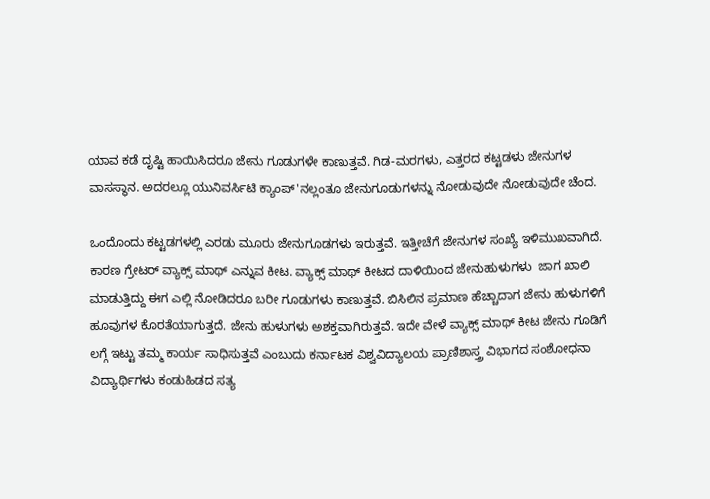ಯಾವ ಕಡೆ ದೃಷ್ಟಿ ಹಾಯಿಸಿದರೂ ಜೇನು ಗೂಡುಗಳೇ ಕಾಣುತ್ತವೆ. ಗಿಡ-ಮರಗಳು, ಎತ್ತರದ ಕಟ್ಟಡಳು ಜೇನುಗಳ ವಾಸಸ್ಥಾನ. ಅದರಲ್ಲೂ ಯುನಿವರ್ಸಿಟಿ ಕ್ಯಾಂಪ್'ನಲ್ಲಂತೂ ಜೇನುಗೂಡುಗಳನ್ನು ನೋಡುವುದೇ ನೋಡುವುದೇ ಚೆಂದ.

ಒಂದೊಂದು ಕಟ್ಟಡಗಳಲ್ಲಿ ಎರಡು ಮೂರು ಜೇನುಗೂಡಗಳು ಇರುತ್ತವೆ. ಇತ್ತೀಚೆಗೆ ಜೇನುಗಳ ಸಂಖ್ಯೆ ಇಳಿಮುಖವಾಗಿದೆ. ಕಾರಣ ಗ್ರೇಟರ್ ವ್ಯಾಕ್ಸ್ ಮಾಥ್ ಎನ್ನುವ ಕೀಟ. ವ್ಯಾಕ್ಸ್ ಮಾಥ್ ಕೀಟದ ದಾಳಿಯಿಂದ ಜೇನುಹುಳುಗಳು  ಜಾಗ ಖಾಲಿ ಮಾಡುತ್ತಿದ್ದು ಈಗ ಎಲ್ಲಿ ನೋಡಿದರೂ ಬರೀ ಗೂಡುಗಳು ಕಾಣುತ್ತವೆ. ಬಿಸಿಲಿನ ಪ್ರಮಾಣ ಹೆಚ್ಚಾದಾಗ ಜೇನು ಹುಳುಗಳಿಗೆ ಹೂವುಗಳ ಕೊರತೆಯಾಗುತ್ತದೆ. ಜೇನು ಹುಳುಗಳು ಅಶಕ್ತವಾಗಿರುತ್ತವೆ. ಇದೇ ವೇಳೆ ವ್ಯಾಕ್ಸ್ ಮಾಥ್ ಕೀಟ ಜೇನು ಗೂಡಿಗೆ ಲಗ್ಗೆ ಇಟ್ಟು ತಮ್ಮ ಕಾರ್ಯ ಸಾಧಿಸುತ್ತವೆ ಎಂಬುದು ಕರ್ನಾಟಕ ವಿಶ್ವವಿದ್ಯಾಲಯ ಪ್ರಾಣಿಶಾಸ್ತ್ರ ವಿಭಾಗದ ಸಂಶೋಧನಾ ವಿದ್ಯಾರ್ಥಿಗಳು ಕಂಡುಹಿಡದ ಸತ್ಯ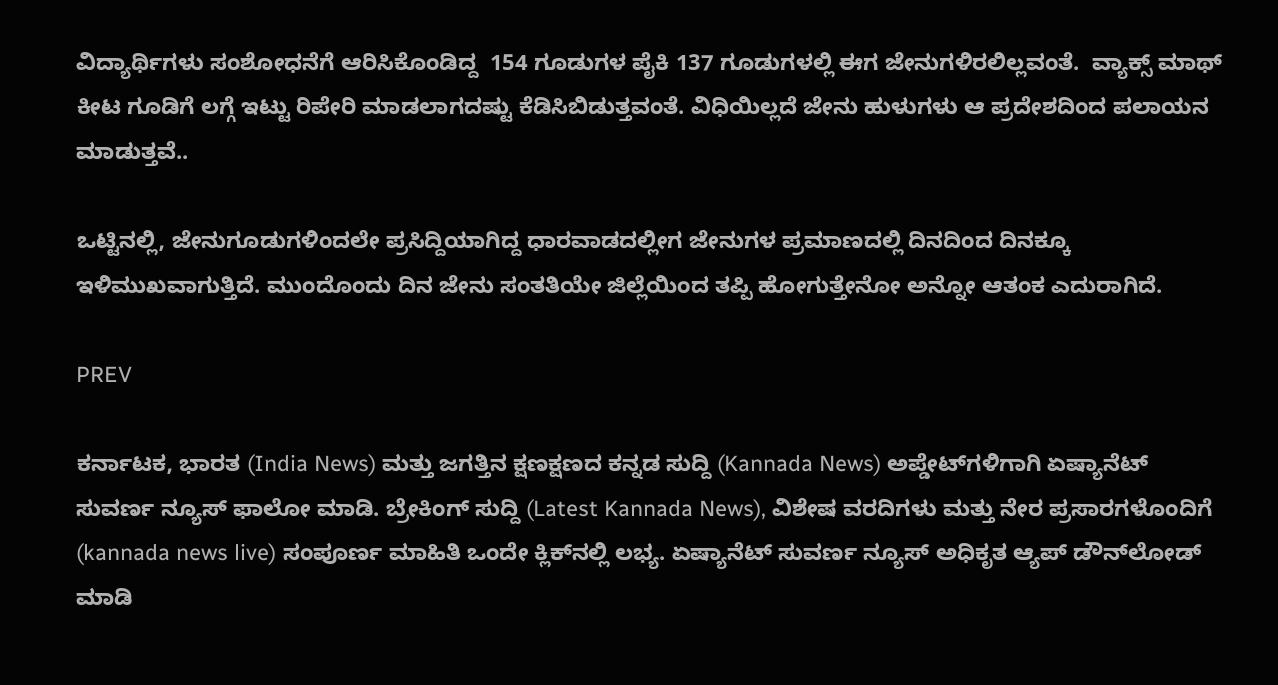ವಿದ್ಯಾರ್ಥಿಗಳು ಸಂಶೋಧನೆಗೆ ಆರಿಸಿಕೊಂಡಿದ್ದ  154 ಗೂಡುಗಳ ಪೈಕಿ 137 ಗೂಡುಗಳಲ್ಲಿ ಈಗ ಜೇನುಗಳಿರಲಿಲ್ಲವಂತೆ.  ವ್ಯಾಕ್ಸ್ ಮಾಥ್ ಕೀಟ ಗೂಡಿಗೆ ಲಗ್ಗೆ ಇಟ್ಟು ರಿಪೇರಿ ಮಾಡಲಾಗದಷ್ಟು ಕೆಡಿಸಿಬಿಡುತ್ತವಂತೆ. ವಿಧಿಯಿಲ್ಲದೆ ಜೇನು ಹುಳುಗಳು ಆ ಪ್ರದೇಶದಿಂದ ಪಲಾಯನ ಮಾಡುತ್ತವೆ..

ಒಟ್ಟಿನಲ್ಲಿ, ಜೇನುಗೂಡುಗಳಿಂದಲೇ ಪ್ರಸಿದ್ದಿಯಾಗಿದ್ದ ಧಾರವಾಡದಲ್ಲೀಗ ಜೇನುಗಳ ಪ್ರಮಾಣದಲ್ಲಿ ದಿನದಿಂದ ದಿನಕ್ಕೂ ಇಳಿಮುಖವಾಗುತ್ತಿದೆ. ಮುಂದೊಂದು ದಿನ ಜೇನು ಸಂತತಿಯೇ ಜಿಲ್ಲೆಯಿಂದ ತಪ್ಪಿ ಹೋಗುತ್ತೇನೋ ಅನ್ನೋ ಆತಂಕ ಎದುರಾಗಿದೆ.

PREV

ಕರ್ನಾಟಕ, ಭಾರತ (India News) ಮತ್ತು ಜಗತ್ತಿನ ಕ್ಷಣಕ್ಷಣದ ಕನ್ನಡ ಸುದ್ದಿ (Kannada News) ಅಪ್ಡೇಟ್‌ಗಳಿಗಾಗಿ ಏಷ್ಯಾನೆಟ್ ಸುವರ್ಣ ನ್ಯೂಸ್‌ ಫಾಲೋ ಮಾಡಿ. ಬ್ರೇಕಿಂಗ್ ಸುದ್ದಿ (Latest Kannada News), ವಿಶೇಷ ವರದಿಗಳು ಮತ್ತು ನೇರ ಪ್ರಸಾರಗಳೊಂದಿಗೆ (kannada news live) ಸಂಪೂರ್ಣ ಮಾಹಿತಿ ಒಂದೇ ಕ್ಲಿಕ್‌ನಲ್ಲಿ ಲಭ್ಯ. ಏಷ್ಯಾನೆಟ್ ಸುವರ್ಣ ನ್ಯೂಸ್ ಅಧಿಕೃತ ಆ್ಯಪ್ ಡೌನ್‌ಲೋಡ್ ಮಾಡಿ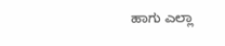ಹಾಗು ಎಲ್ಲಾ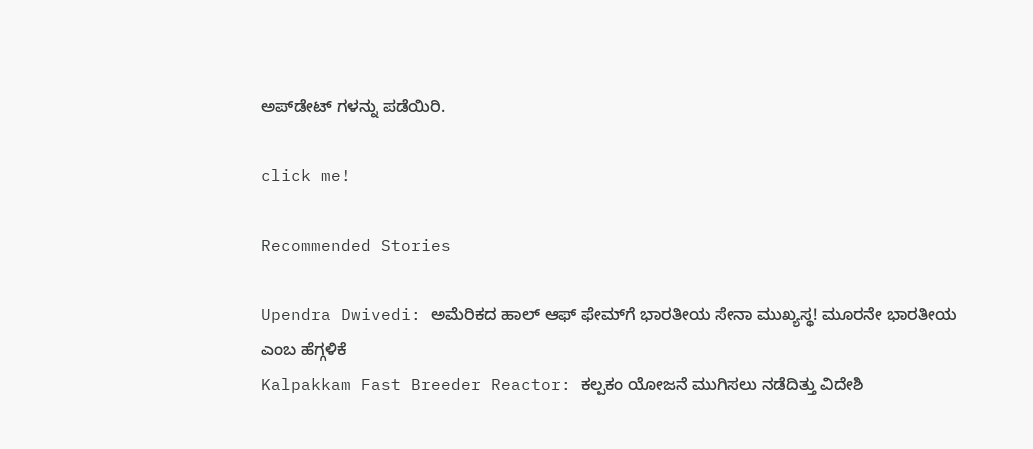ಅಪ್‌ಡೇಟ್ ಗಳನ್ನು ಪಡೆಯಿರಿ.

click me!

Recommended Stories

Upendra Dwivedi: ಅಮೆರಿಕದ ಹಾಲ್ ಆಫ್ ಫೇಮ್‌ಗೆ ಭಾರತೀಯ ಸೇನಾ ಮುಖ್ಯಸ್ಥ! ಮೂರನೇ ಭಾರತೀಯ ಎಂಬ ಹೆಗ್ಗಳಿಕೆ
Kalpakkam Fast Breeder Reactor: ಕಲ್ಪಕಂ ಯೋಜನೆ ಮುಗಿಸಲು ನಡೆದಿತ್ತು ವಿದೇಶಿ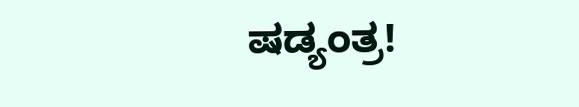ಷಡ್ಯಂತ್ರ!